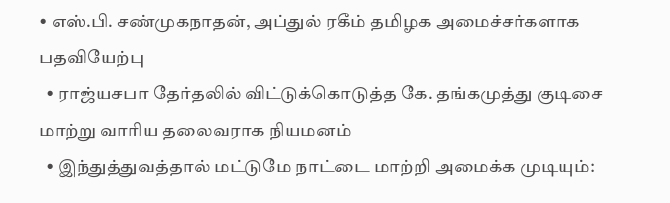• எஸ்.பி. சண்முகநாதன், அப்துல் ரகீம் தமிழக அமைச்சர்களாக பதவியேற்பு
  • ராஜ்யசபா தேர்தலில் விட்டுக்கொடுத்த கே. தங்கமுத்து குடிசை மாற்று வாரிய தலைவராக நியமனம்
  • இந்துத்துவத்தால் மட்டுமே நாட்டை மாற்றி அமைக்க முடியும்: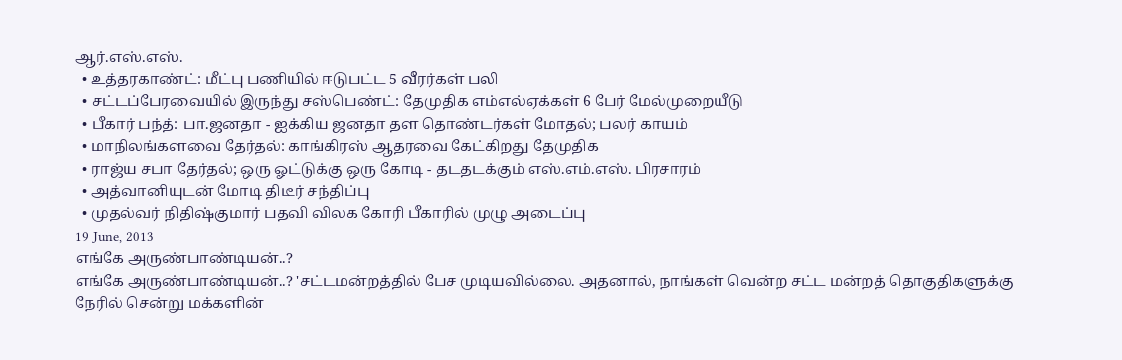ஆர்.எஸ்.எஸ்.
  • உத்தரகாண்ட்: மீட்பு பணியில் ஈடுபட்ட 5 வீரர்கள் பலி
  • சட்டப்பேரவையில் இருந்து சஸ்பெண்ட்: தேமுதிக எம்எல்ஏக்கள் 6 பேர் மேல்முறையீடு
  • பீகார் பந்த்: பா.ஜனதா - ஐக்கிய ஜனதா தள தொண்டர்கள் மோதல்; பலர் காயம்
  • மாநிலங்களவை தேர்தல்: காங்கிரஸ் ஆதரவை கேட்கிறது தேமுதிக
  • ராஜ்ய சபா தேர்தல்; ஒரு ஓட்டுக்கு ஒரு கோடி - தடதடக்கும் எஸ்.எம்.எஸ். பிரசாரம்
  • அத்வானியுடன் மோடி திடீர் சந்திப்பு
  • முதல்வர் நிதிஷ்குமார் பதவி விலக கோரி பீகாரில் முழு அடைப்பு
19 June, 2013
எங்கே அருண்பாண்டியன்..?
எங்கே அருண்பாண்டியன்..? 'சட்டமன்றத்தில் பேச முடியவில்லை. அதனால், நாங்கள் வென்ற சட்ட மன்றத் தொகுதிகளுக்கு நேரில் சென்று மக்களின்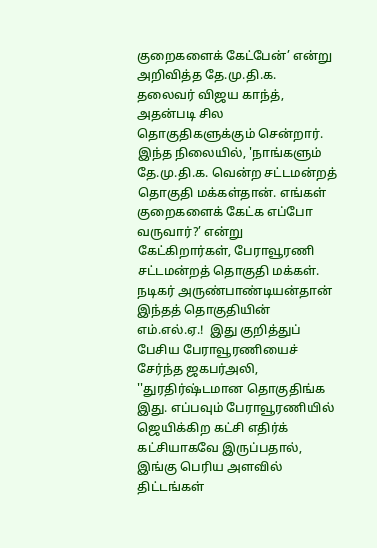குறைகளைக் கேட்பேன்’ என்று அறிவித்த தே.மு.தி.க. தலைவர் விஜய காந்த், அதன்படி சில தொகுதிகளுக்கும் சென்றார். இந்த நிலையில், 'நாங்களும் தே.மு.தி.க. வென்ற சட்டமன்றத் தொகுதி மக்கள்தான். எங்கள் குறைகளைக் கேட்க எப்போ வருவார்?’ என்று கேட்கிறார்கள், பேராவூரணி சட்டமன்றத் தொகுதி மக்கள். நடிகர் அருண்பாண்டியன்தான் இந்தத் தொகுதியின் எம்.எல்.ஏ.!  இது குறித்துப் பேசிய பேராவூரணியைச் சேர்ந்த ஜகபர்அலி, ''துரதிர்ஷ்டமான தொகுதிங்க இது. எப்பவும் பேராவூரணியில் ஜெயிக்கிற கட்சி எதிர்க் கட்சியாகவே இருப்பதால், இங்கு பெரிய அளவில் திட்டங்கள்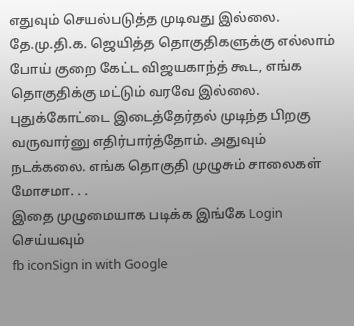எதுவும் செயல்படுத்த முடிவது இல்லை. தே.மு.தி.க. ஜெயித்த தொகுதிகளுக்கு எல்லாம் போய் குறை கேட்ட விஜயகாந்த் கூட, எங்க தொகுதிக்கு மட்டும் வரவே இல்லை. புதுக்கோட்டை இடைத்தேர்தல் முடிந்த பிறகு வருவார்னு எதிர்பார்த்தோம். அதுவும் நடக்கலை. எங்க தொகுதி முழுசும் சாலைகள்  மோசமா. . .
இதை முழுமையாக படிக்க இங்கே Login செய்யவும்
fb iconSign in with Google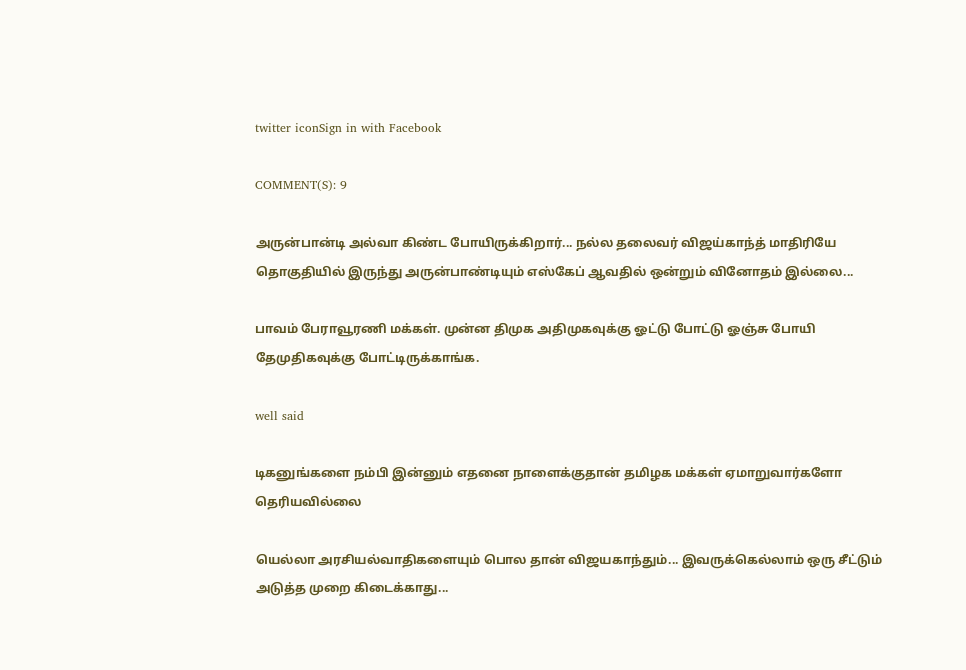twitter iconSign in with Facebook

COMMENT(S): 9

அருன்பான்டி அல்வா கிண்ட போயிருக்கிறார்... நல்ல தலைவர் விஜய்காந்த் மாதிரியே தொகுதியில் இருந்து அருன்பாண்டியும் எஸ்கேப் ஆவதில் ஒன்றும் வினோதம் இல்லை...

பாவம் பேராவூரணி மக்கள். முன்ன திமுக அதிமுகவுக்கு ஓட்டு போட்டு ஓஞ்சு போயி தேமுதிகவுக்கு போட்டிருக்காங்க.

well said

டிகனுங்களை நம்பி இன்னும் எதனை நாளைக்குதான் தமிழக மக்கள் ஏமாறுவார்களோ தெரியவில்லை

யெல்லா அரசியல்வாதிகளையும் பொல தான் விஜயகாந்தும்... இவருக்கெல்லாம் ஒரு சீட்டும் அடுத்த முறை கிடைக்காது...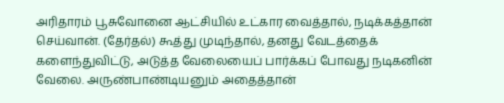அரிதாரம் பூசுவோனை ஆட்சியில் உட்கார வைத்தால், நடிக்கத்தான் செய்வான். (தேர்தல்) கூத்து முடிந்தால், தனது வேடத்தைக் களைந்துவிட்டு, அடுத்த வேலையைப் பார்க்கப் போவது நடிகனின் வேலை. அருண்பாண்டியனும் அதைத்தான்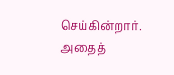செய்கின்றார். அதைத்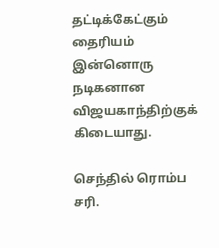தட்டிக்கேட்கும் தைரியம் இன்னொரு நடிகனான விஜயகாந்திற்குக் கிடையாது.

செந்தில் ரொம்ப சரி.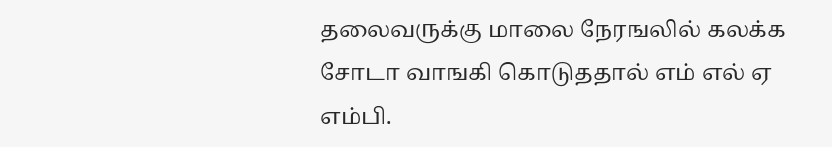தலைவருக்கு மாலை நேரஙலில் கலக்க சோடா வாஙகி கொடுததால் எம் எல் ஏ எம்பி.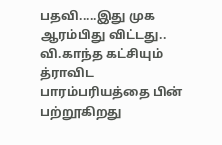பதவி.....இது முக ஆரம்பிது விட்டது.. வி.காந்த கட்சியும் த்ராவிட பாரம்பரியத்தை பின் பற்றூகிறது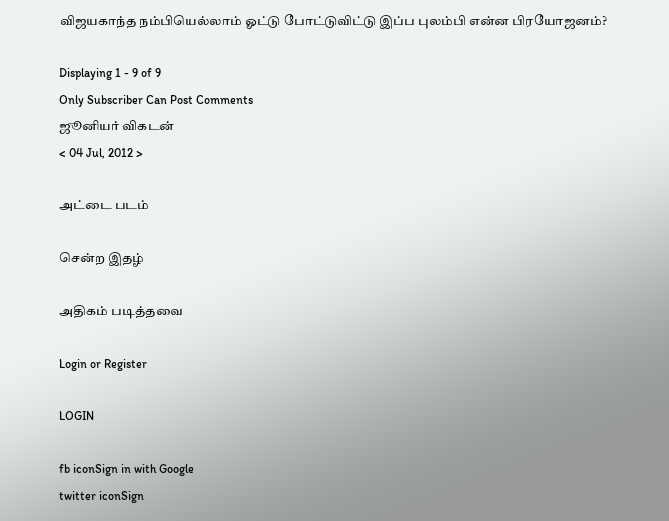விஜயகாந்த நம்பியெல்லாம் ஓட்டு போட்டுவிட்டு இப்ப புலம்பி என்ன பிரயோஜனம்?

Displaying 1 - 9 of 9
Only Subscriber Can Post Comments
ஜூனியர் விகடன்
< 04 Jul, 2012 >

அட்டை படம்

சென்ற இதழ்

அதிகம் படித்தவை

Login or Register

LOGIN

fb iconSign in with Google
twitter iconSign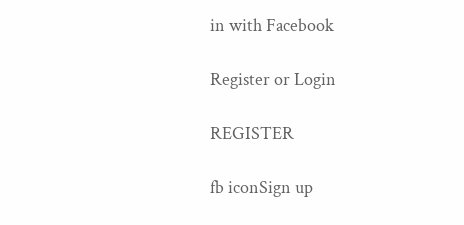in with Facebook

Register or Login

REGISTER

fb iconSign up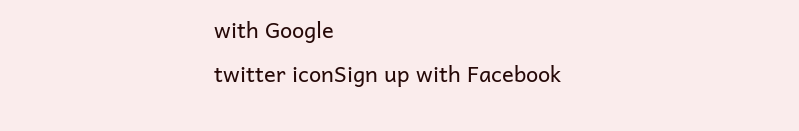with Google
twitter iconSign up with Facebook